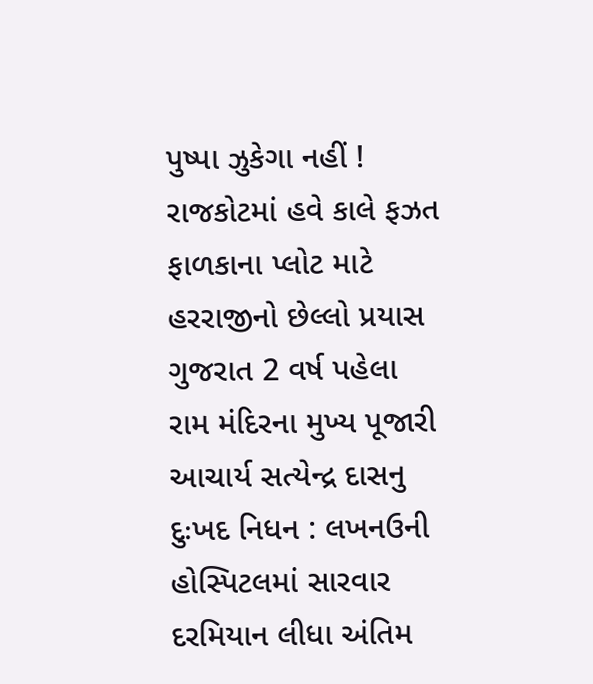પુષ્પા ઝુકેગા નહીં ! રાજકોટમાં હવે કાલે ફઝત ફાળકાના પ્લોટ માટે હરરાજીનો છેલ્લો પ્રયાસ ગુજરાત 2 વર્ષ પહેલા
રામ મંદિરના મુખ્ય પૂજારી આચાર્ય સત્યેન્દ્ર દાસનુ દુઃખદ નિધન : લખનઉની હોસ્પિટલમાં સારવાર દરમિયાન લીધા અંતિમ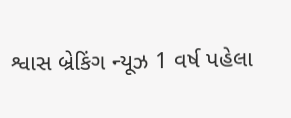શ્વાસ બ્રેકિંગ ન્યૂઝ 1 વર્ષ પહેલા